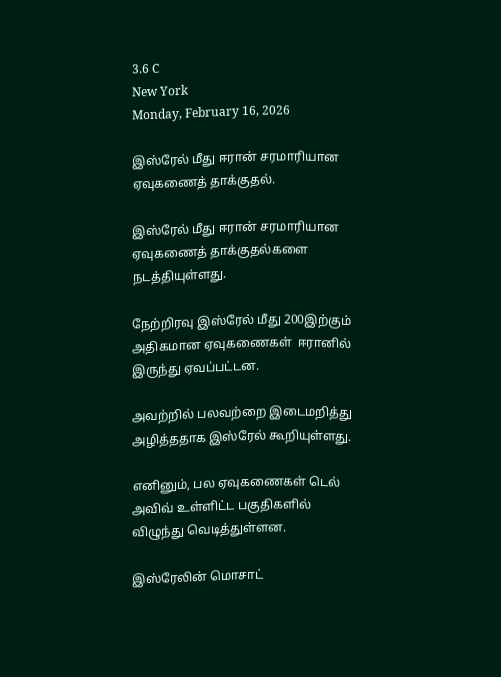3.6 C
New York
Monday, February 16, 2026

இஸ்ரேல் மீது ஈரான் சரமாரியான ஏவுகணைத் தாக்குதல்.

இஸ்ரேல் மீது ஈரான் சரமாரியான ஏவுகணைத் தாக்குதல்களை நடத்தியுள்ளது.

நேற்றிரவு இஸ்ரேல் மீது 200இற்கும் அதிகமான ஏவுகணைகள்  ஈரானில் இருந்து ஏவப்பட்டன.

அவற்றில் பலவற்றை இடைமறித்து அழித்ததாக இஸ்ரேல் கூறியுள்ளது.

எனினும், பல ஏவுகணைகள் டெல் அவிவ் உள்ளிட்ட பகுதிகளில் விழுந்து வெடித்துள்ளன.

இஸ்ரேலின் மொசாட்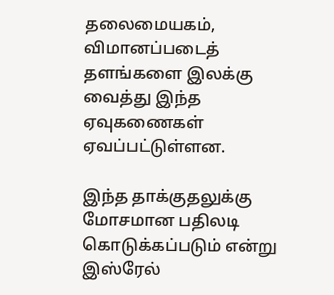தலைமையகம், விமானப்படைத் தளங்களை இலக்கு வைத்து இந்த ஏவுகணைகள் ஏவப்பட்டுள்ளன.

இந்த தாக்குதலுக்கு மோசமான பதிலடி கொடுக்கப்படும் என்று இஸ்ரேல்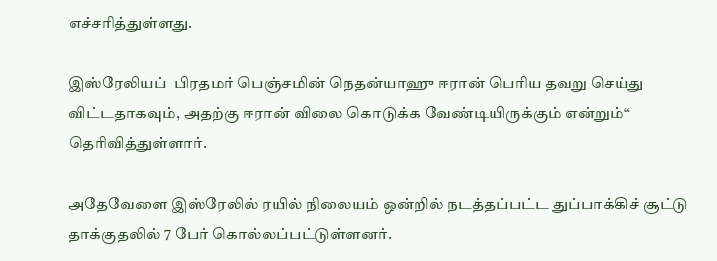எச்சரித்துள்ளது.

இஸ்ரேலியப்  பிரதமர் பெஞ்சமின் நெதன்யாஹு ஈரான் பெரிய தவறு செய்து விட்டதாகவும், அதற்கு ஈரான் விலை கொடுக்க வேண்டியிருக்கும் என்றும்“ தெரிவித்துள்ளார்.

அதேவேளை இஸ்ரேலில் ரயில் நிலையம் ஒன்றில் நடத்தப்பட்ட துப்பாக்கிச் சூட்டு தாக்குதலில் 7 பேர் கொல்லப்பட்டுள்ளனர்.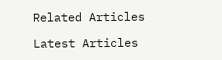Related Articles

Latest Articles